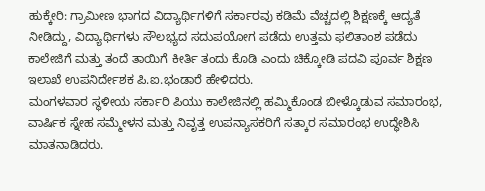ಹುಕ್ಕೇರಿ: ಗ್ರಾಮೀಣ ಭಾಗದ ವಿದ್ಯಾರ್ಥಿಗಳಿಗೆ ಸರ್ಕಾರವು ಕಡಿಮೆ ವೆಚ್ಚದಲ್ಲಿ ಶಿಕ್ಷಣಕ್ಕೆ ಆದ್ಯತೆ ನೀಡಿದ್ದು, ವಿದ್ಯಾರ್ಥಿಗಳು ಸೌಲಭ್ಯದ ಸದುಪಯೋಗ ಪಡೆದು ಉತ್ತಮ ಫಲಿತಾಂಶ ಪಡೆದು ಕಾಲೇಜಿಗೆ ಮತ್ತು ತಂದೆ ತಾಯಿಗೆ ಕೀರ್ತಿ ತಂದು ಕೊಡಿ ಎಂದು ಚಿಕ್ಕೋಡಿ ಪದವಿ ಪೂರ್ವ ಶಿಕ್ಷಣ ಇಲಾಖೆ ಉಪನಿರ್ದೇಶಕ ಪಿ.ಐ.ಭಂಡಾರೆ ಹೇಳಿದರು.
ಮಂಗಳವಾರ ಸ್ಥಳೀಯ ಸರ್ಕಾರಿ ಪಿಯು ಕಾಲೇಜಿನಲ್ಲಿ ಹಮ್ಮಿಕೊಂಡ ಬೀಳ್ಕೊಡುವ ಸಮಾರಂಭ, ವಾರ್ಷಿಕ ಸ್ನೇಹ ಸಮ್ಮೇಳನ ಮತ್ತು ನಿವೃತ್ತ ಉಪನ್ಯಾಸಕರಿಗೆ ಸತ್ಕಾರ ಸಮಾರಂಭ ಉದ್ಧೇಶಿಸಿ ಮಾತನಾಡಿದರು.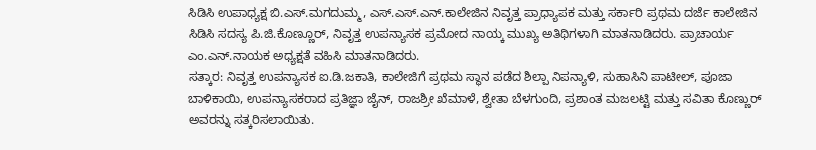ಸಿಡಿಸಿ ಉಪಾಧ್ಯಕ್ಷ ಬಿ.ಎಸ್.ಮಗದುಮ್ಮ, ಎಸ್.ಎಸ್.ಎನ್.ಕಾಲೇಜಿನ ನಿವೃತ್ತ ಪ್ರಾಧ್ಯಾಪಕ ಮತ್ತು ಸರ್ಕಾರಿ ಪ್ರಥಮ ದರ್ಜೆ ಕಾಲೇಜಿನ ಸಿಡಿಸಿ ಸದಸ್ಯ ಪಿ.ಜಿ.ಕೊಣ್ಣೂರ್, ನಿವೃತ್ತ ಉಪನ್ಯಾಸಕ ಪ್ರಮೋದ ನಾಯ್ಕ ಮುಖ್ಯ ಅತಿಥಿಗಳಾಗಿ ಮಾತನಾಡಿದರು. ಪ್ರಾಚಾರ್ಯ ಎಂ.ಎನ್.ನಾಯಕ ಅಧ್ಯಕ್ಷತೆ ವಹಿಸಿ ಮಾತನಾಡಿದರು.
ಸತ್ಕಾರ: ನಿವೃತ್ತ ಉಪನ್ಯಾಸಕ ಐ.ಡಿ.ಜಕಾತಿ, ಕಾಲೇಜಿಗೆ ಪ್ರಥಮ ಸ್ಥಾನ ಪಡೆದ ಶಿಲ್ಪಾ ನಿಪನ್ಯಾಳಿ, ಸುಹಾಸಿನಿ ಪಾಟೀಲ್, ಪೂಜಾ ಬಾಳಿಕಾಯಿ, ಉಪನ್ಯಾಸಕರಾದ ಪ್ರತಿಜ್ಞಾ ಜೈನ್, ರಾಜಶ್ರೀ ಖೆಮಾಳೆ, ಶ್ವೇತಾ ಬೆಳಗುಂದಿ, ಪ್ರಶಾಂತ ಮಜಲಟ್ಟಿ ಮತ್ತು ಸವಿತಾ ಕೊಣ್ಣುರ್ ಅವರನ್ನು ಸತ್ಕರಿಸಲಾಯಿತು.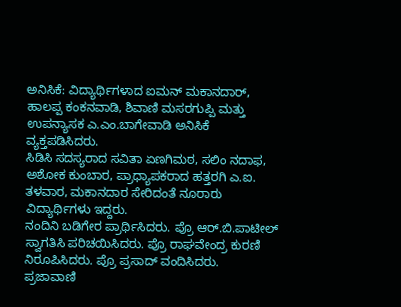ಅನಿಸಿಕೆ: ವಿದ್ಯಾರ್ಥಿಗಳಾದ ಐಮನ್ ಮಕಾನದಾರ್, ಹಾಲಪ್ಪ ಕಂಕನವಾಡಿ, ಶಿವಾಣಿ ಮಸರಗುಪ್ಪಿ ಮತ್ತು ಉಪನ್ಯಾಸಕ ಎ.ಎಂ.ಬಾಗೇವಾಡಿ ಅನಿಸಿಕೆ ವ್ಯಕ್ತಪಡಿಸಿದರು.
ಸಿಡಿಸಿ ಸದಸ್ಯರಾದ ಸವಿತಾ ಏಣಗಿಮಠ, ಸಲಿಂ ನದಾಫ, ಅಶೋಕ ಕುಂಬಾರ, ಪ್ರಾಧ್ಯಾಪಕರಾದ ಹತ್ತರಗಿ ಎ.ಐ. ತಳವಾರ, ಮಕಾನದಾರ ಸೇರಿದಂತೆ ನೂರಾರು ವಿದ್ಯಾರ್ಥಿಗಳು ಇದ್ದರು.
ನಂದಿನಿ ಬಡಿಗೇರ ಪ್ರಾರ್ಥಿಸಿದರು. ಪ್ರೊ ಆರ್.ಬಿ.ಪಾಟೀಲ್ ಸ್ವಾಗತಿಸಿ ಪರಿಚಯಿಸಿದರು. ಪ್ರೊ ರಾಘವೇಂದ್ರ ಕುರಣಿ ನಿರೂಪಿಸಿದರು. ಪ್ರೊ ಪ್ರಸಾದ್ ವಂದಿಸಿದರು.
ಪ್ರಜಾವಾಣಿ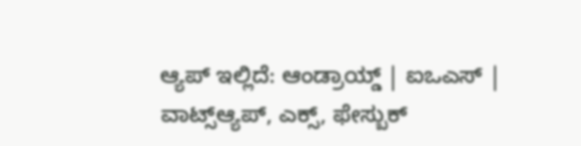ಆ್ಯಪ್ ಇಲ್ಲಿದೆ: ಆಂಡ್ರಾಯ್ಡ್ | ಐಒಎಸ್ | ವಾಟ್ಸ್ಆ್ಯಪ್, ಎಕ್ಸ್, ಫೇಸ್ಬುಕ್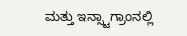ಮತ್ತು ಇನ್ಸ್ಟಾಗ್ರಾಂನಲ್ಲಿ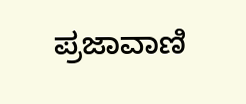ಪ್ರಜಾವಾಣಿ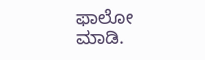ಫಾಲೋ ಮಾಡಿ.